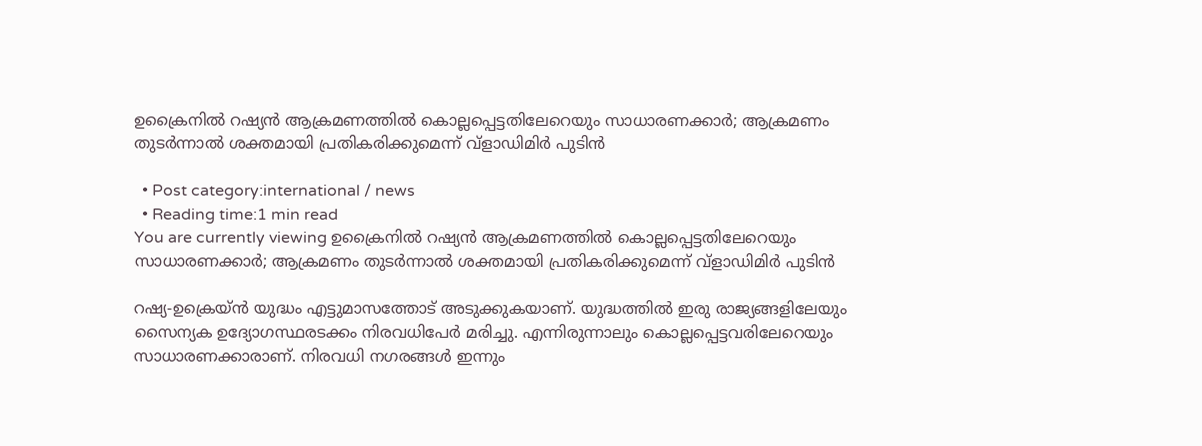ഉക്രൈനിൽ റഷ്യൻ ആക്രമണത്തിൽ കൊല്ലപ്പെട്ടതിലേറെയും സാധാരണക്കാർ; ആക്രമണം തുടർന്നാൽ ശക്തമായി പ്രതികരിക്കുമെന്ന് വ്ളാഡിമിർ പുടിൻ

  • Post category:international / news
  • Reading time:1 min read
You are currently viewing ഉക്രൈനിൽ റഷ്യൻ ആക്രമണത്തിൽ കൊല്ലപ്പെട്ടതിലേറെയും സാധാരണക്കാർ; ആക്രമണം തുടർന്നാൽ ശക്തമായി പ്രതികരിക്കുമെന്ന് വ്ളാഡിമിർ പുടിൻ

റഷ്യ-ഉക്രെയ്ൻ യുദ്ധം എട്ടുമാസത്തോട് അടുക്കുകയാണ്. യുദ്ധത്തിൽ ഇരു രാജ്യങ്ങളിലേയും സൈന്യക ഉദ്യോഗസ്ഥരടക്കം നിരവധിപേർ മരിച്ചു. എന്നിരുന്നാലും കൊല്ലപ്പെട്ടവരിലേറെയും സാധാരണക്കാരാണ്. നിരവധി നഗരങ്ങൾ ഇന്നും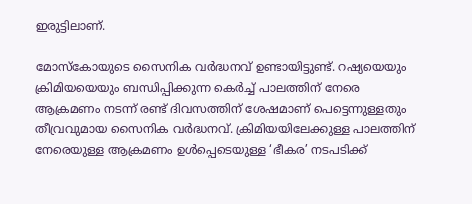ഇരുട്ടിലാണ്.

മോസ്‌കോയുടെ സൈനിക വർദ്ധനവ് ഉണ്ടായിട്ടുണ്ട്. റഷ്യയെയും ക്രിമിയയെയും ബന്ധിപ്പിക്കുന്ന കെർച്ച് പാലത്തിന് നേരെ ആക്രമണം നടന്ന് രണ്ട് ദിവസത്തിന് ശേഷമാണ് പെട്ടെന്നുള്ളതും തീവ്രവുമായ സൈനിക വർദ്ധനവ്. ക്രിമിയയിലേക്കുള്ള പാലത്തിന് നേരെയുള്ള ആക്രമണം ഉൾപ്പെടെയുള്ള ‘ഭീകര’ നടപടിക്ക്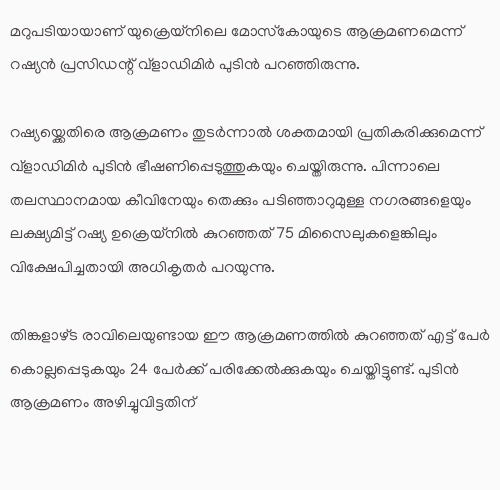മറുപടിയായാണ് യുക്രെയ്നിലെ മോസ്‌കോയുടെ ആക്രമണമെന്ന് റഷ്യൻ പ്രസിഡന്റ് വ്ളാഡിമിർ പുടിൻ പറഞ്ഞിരുന്നു.

റഷ്യയ്ക്കെതിരെ ആക്രമണം തുടർന്നാൽ ശക്തമായി പ്രതികരിക്കുമെന്ന് വ്ളാഡിമിർ പുടിൻ ഭീഷണിപ്പെടുത്തുകയും ചെയ്തിരുന്നു. പിന്നാലെ തലസ്ഥാനമായ കീവിനേയും തെക്കും പടിഞ്ഞാറുമുള്ള നഗരങ്ങളെയും ലക്ഷ്യമിട്ട് റഷ്യ ഉക്രെയ്നിൽ കുറഞ്ഞത് 75 മിസൈലുകളെങ്കിലും വിക്ഷേപിച്ചതായി അധികൃതർ പറയുന്നു.

തിങ്കളാഴ്ട രാവിലെയുണ്ടായ ഈ ആക്രമണത്തിൽ കുറഞ്ഞത് എട്ട് പേർ കൊല്ലപ്പെടുകയും 24 പേർക്ക് പരിക്കേൽക്കുകയും ചെയ്തിട്ടുണ്ട്. പുടിൻ ആക്രമണം അഴിച്ചുവിട്ടതിന്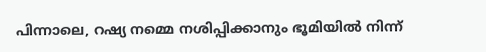പിന്നാലെ, റഷ്യ നമ്മെ നശിപ്പിക്കാനും ഭൂമിയിൽ നിന്ന്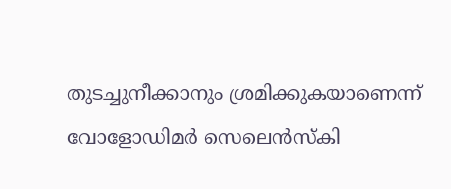തുടച്ചുനീക്കാനും ശ്രമിക്കുകയാണെന്ന് വോളോഡിമർ സെലെൻസ്‌കി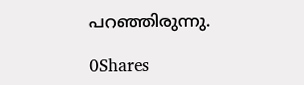പറഞ്ഞിരുന്നു.

0Shares